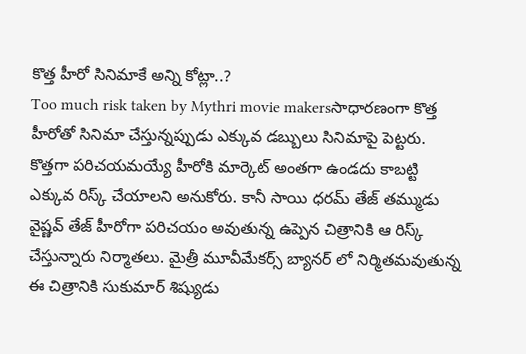కొత్త హీరో సినిమాకే అన్ని కోట్లా..?
Too much risk taken by Mythri movie makersసాధారణంగా కొత్త హీరోతో సినిమా చేస్తున్నప్పుడు ఎక్కువ డబ్బులు సినిమాపై పెట్టరు. కొత్తగా పరిచయమయ్యే హీరోకి మార్కెట్ అంతగా ఉండదు కాబట్టి ఎక్కువ రిస్క్ చేయాలని అనుకోరు. కానీ సాయి ధరమ్ తేజ్ తమ్ముడు వైష్ణవ్ తేజ్ హీరోగా పరిచయం అవుతున్న ఉప్పెన చిత్రానికి ఆ రిస్క్ చేస్తున్నారు నిర్మాతలు. మైత్రీ మూవీమేకర్స్ బ్యానర్ లో నిర్మితమవుతున్న ఈ చిత్రానికి సుకుమార్ శిష్యుడు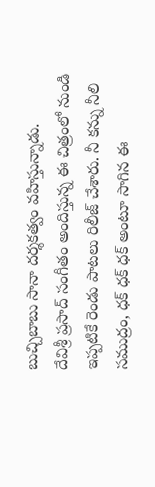బుచ్చిబాబు సానా దర్శకత్వం వహిస్తున్నాడు.
దేవిశ్రీ ప్రసాద్ సంగీతం అందిస్తున్న ఈ చిత్రంలో నుండి ఇప్పటికే రెండు పాటలు రిలీజ్ చేశారు. నీ కన్ను నీలి సముద్రం, ధక్ ధక్ ధక్ అంటూ సాగిన ఈ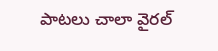పాటలు చాలా వైరల్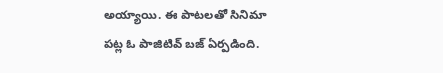అయ్యాయి. ఈ పాటలతో సినిమా పట్ల ఓ పాజిటివ్ బజ్ ఏర్పడింది.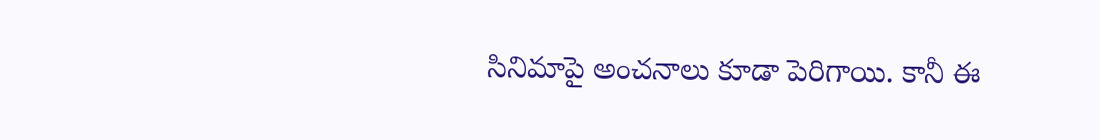సినిమాపై అంచనాలు కూడా పెరిగాయి. కానీ ఈ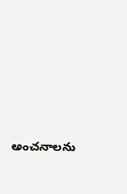అంచనాలను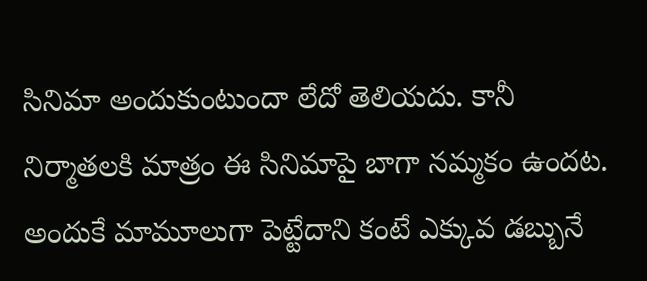సినిమా అందుకుంటుందా లేదో తెలియదు. కానీ నిర్మాతలకి మాత్రం ఈ సినిమాపై బాగా నమ్మకం ఉందట.
అందుకే మామూలుగా పెట్టేదాని కంటే ఎక్కువ డబ్బునే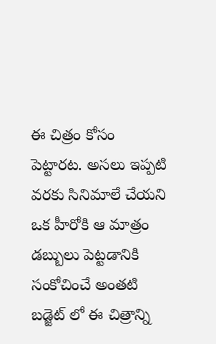ఈ చిత్రం కోసం పెట్టారట. అసలు ఇప్పటి వరకు సినిమాలే చేయని ఒక హీరోకి ఆ మాత్రం డబ్బులు పెట్టడానికి సంకోచించే అంతటి బడ్జెట్ లో ఈ చిత్రాన్ని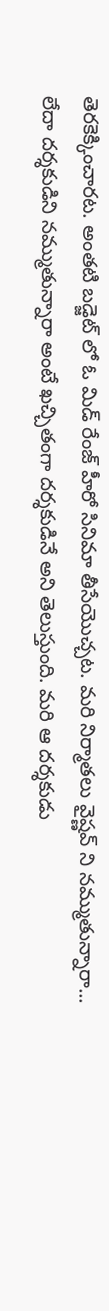తెరకెక్కించారట. అంతటి బడ్జెట్ లో ఓ మిడ్ రేంజ్ హీరో సినిమా తీసేయొచ్చట. మరి నిర్మాతలు వైష్ణవ్ ని నమ్ముతున్నారా... లేదా దర్శకుడిని నమ్ముతున్నారా అంటే ఖచ్చితంగా దర్శకుడినే అని తెలుస్తుంది. మరి ఆ దర్శకుడు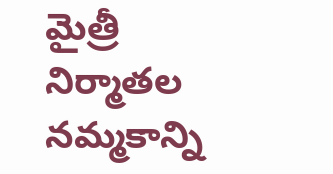మైత్రీ నిర్మాతల నమ్మకాన్ని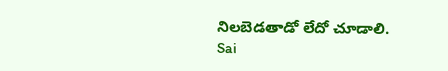నిలబెడతాడో లేదో చూడాలి.
Sai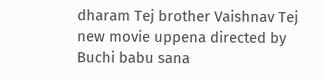dharam Tej brother Vaishnav Tej new movie uppena directed by Buchi babu sana